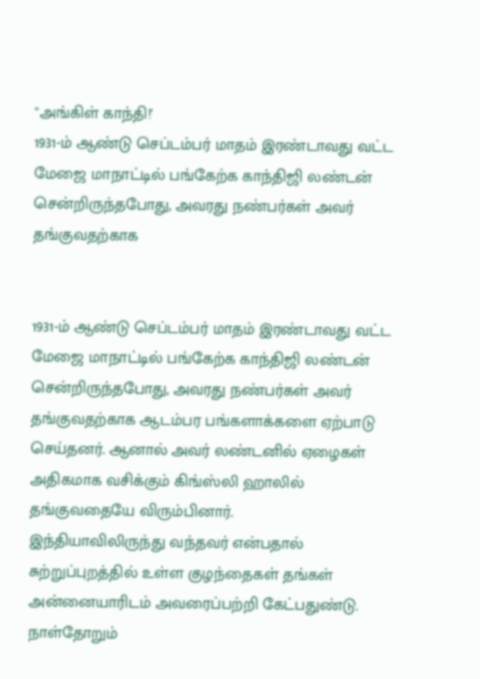"அங்கிள் காந்தி!'
1931-ம் ஆண்டு செப்டம்பர் மாதம் இரண்டாவது வட்ட மேஜை மாநாட்டில் பங்கேற்க காந்திஜி லண்டன் சென்றிருந்தபோது, அவரது நண்பர்கள் அவர் தங்குவதற்காக


1931-ம் ஆண்டு செப்டம்பர் மாதம் இரண்டாவது வட்ட மேஜை மாநாட்டில் பங்கேற்க காந்திஜி லண்டன் சென்றிருந்தபோது, அவரது நண்பர்கள் அவர் தங்குவதற்காக ஆடம்பர பங்களாக்களை ஏற்பாடு செய்தனர். ஆனால் அவர் லண்டனில் ஏழைகள் அதிகமாக வசிக்கும் கிங்ஸ்லி ஹாலில் தங்குவதையே விரும்பினார்.
இந்தியாவிலிருந்து வந்தவர் என்பதால் சுற்றுப்புறத்தில் உள்ள குழந்தைகள் தங்கள் அன்னையாரிடம் அவரைப்பற்றி கேட்பதுண்டு. நாள்தோறும்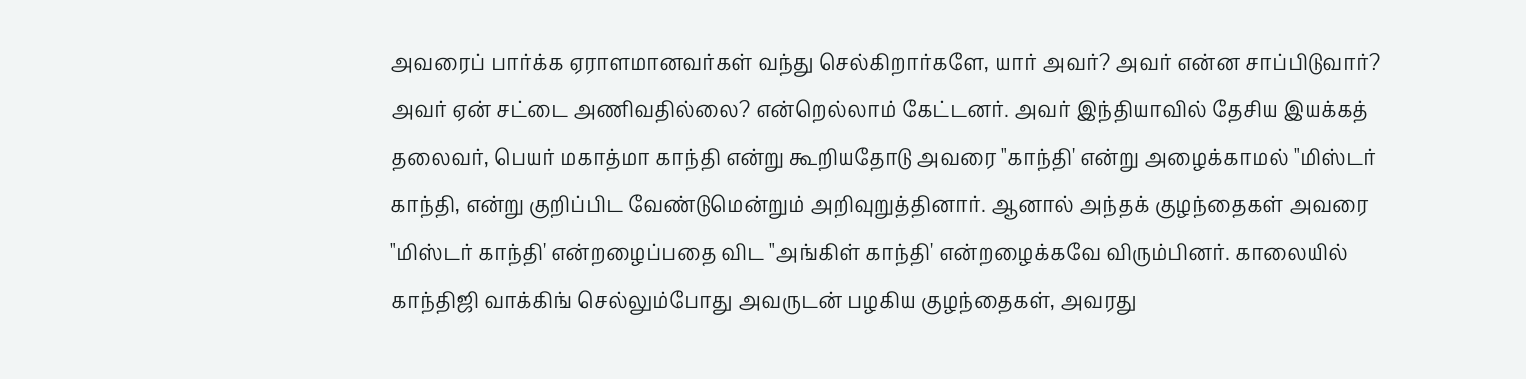அவரைப் பார்க்க ஏராளமானவர்கள் வந்து செல்கிறார்களே, யார் அவர்? அவர் என்ன சாப்பிடுவார்? அவர் ஏன் சட்டை அணிவதில்லை? என்றெல்லாம் கேட்டனர். அவர் இந்தியாவில் தேசிய இயக்கத் தலைவர், பெயர் மகாத்மா காந்தி என்று கூறியதோடு அவரை "காந்தி' என்று அழைக்காமல் "மிஸ்டர் காந்தி, என்று குறிப்பிட வேண்டுமென்றும் அறிவுறுத்தினார். ஆனால் அந்தக் குழந்தைகள் அவரை "மிஸ்டர் காந்தி' என்றழைப்பதை விட "அங்கிள் காந்தி' என்றழைக்கவே விரும்பினர். காலையில் காந்திஜி வாக்கிங் செல்லும்போது அவருடன் பழகிய குழந்தைகள், அவரது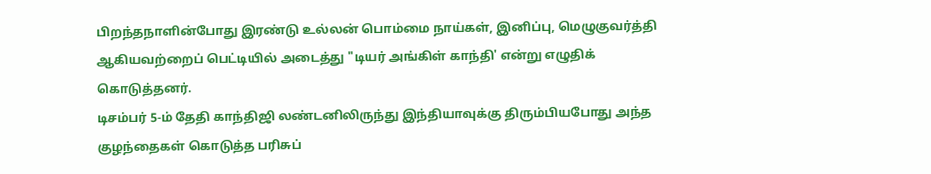பிறந்தநாளின்போது இரண்டு உல்லன் பொம்மை நாய்கள், இனிப்பு, மெழுகுவர்த்தி ஆகியவற்றைப் பெட்டியில் அடைத்து "டியர் அங்கிள் காந்தி' என்று எழுதிக் கொடுத்தனர்.
டிசம்பர் 5-ம் தேதி காந்திஜி லண்டனிலிருந்து இந்தியாவுக்கு திரும்பியபோது அந்த குழந்தைகள் கொடுத்த பரிசுப்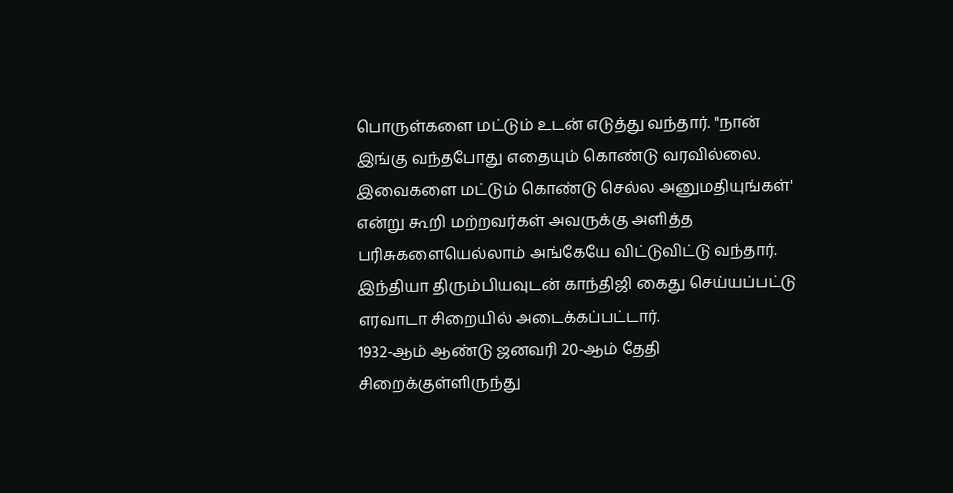பொருள்களை மட்டும் உடன் எடுத்து வந்தார். "நான் இங்கு வந்தபோது எதையும் கொண்டு வரவில்லை. இவைகளை மட்டும் கொண்டு செல்ல அனுமதியுங்கள்' என்று கூறி மற்றவர்கள் அவருக்கு அளித்த பரிசுகளையெல்லாம் அங்கேயே விட்டுவிட்டு வந்தார்.
இந்தியா திரும்பியவுடன் காந்திஜி கைது செய்யப்பட்டு எரவாடா சிறையில் அடைக்கப்பட்டார்.
1932-ஆம் ஆண்டு ஜனவரி 20-ஆம் தேதி சிறைக்குள்ளிருந்து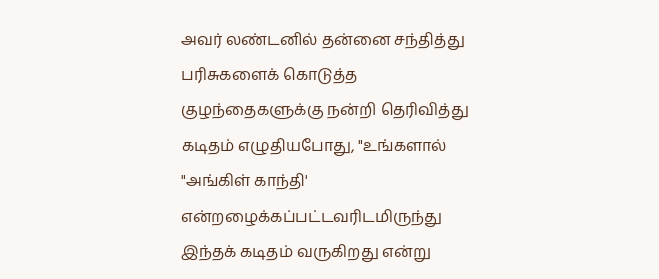அவர் லண்டனில் தன்னை சந்தித்து பரிசுகளைக் கொடுத்த குழந்தைகளுக்கு நன்றி தெரிவித்து கடிதம் எழுதியபோது, "உங்களால் "அங்கிள் காந்தி' என்றழைக்கப்பட்டவரிடமிருந்து இந்தக் கடிதம் வருகிறது என்று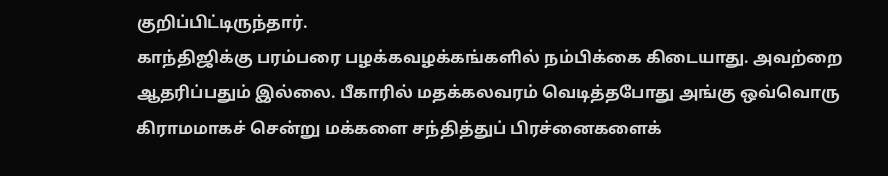குறிப்பிட்டிருந்தார்.
காந்திஜிக்கு பரம்பரை பழக்கவழக்கங்களில் நம்பிக்கை கிடையாது. அவற்றை ஆதரிப்பதும் இல்லை. பீகாரில் மதக்கலவரம் வெடித்தபோது அங்கு ஒவ்வொரு கிராமமாகச் சென்று மக்களை சந்தித்துப் பிரச்னைகளைக்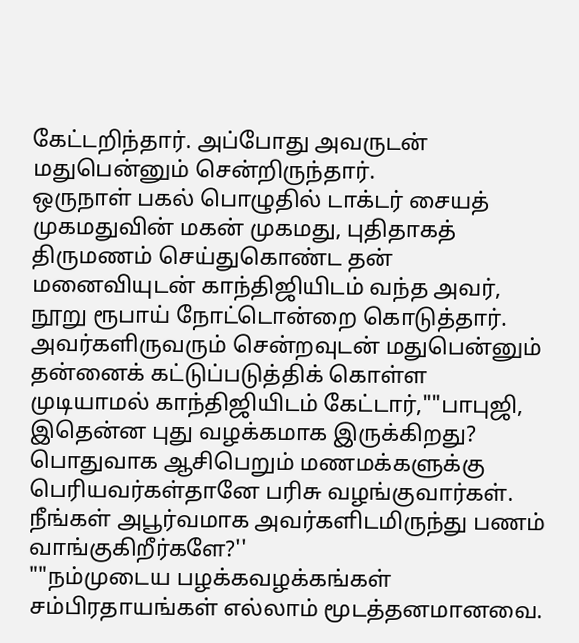கேட்டறிந்தார். அப்போது அவருடன் மதுபென்னும் சென்றிருந்தார்.
ஒருநாள் பகல் பொழுதில் டாக்டர் சையத் முகமதுவின் மகன் முகமது, புதிதாகத் திருமணம் செய்துகொண்ட தன் மனைவியுடன் காந்திஜியிடம் வந்த அவர், நூறு ரூபாய் நோட்டொன்றை கொடுத்தார். அவர்களிருவரும் சென்றவுடன் மதுபென்னும் தன்னைக் கட்டுப்படுத்திக் கொள்ள முடியாமல் காந்திஜியிடம் கேட்டார்,""பாபுஜி, இதென்ன புது வழக்கமாக இருக்கிறது? பொதுவாக ஆசிபெறும் மணமக்களுக்கு பெரியவர்கள்தானே பரிசு வழங்குவார்கள். நீங்கள் அபூர்வமாக அவர்களிடமிருந்து பணம் வாங்குகிறீர்களே?''
""நம்முடைய பழக்கவழக்கங்கள் சம்பிரதாயங்கள் எல்லாம் மூடத்தனமானவை.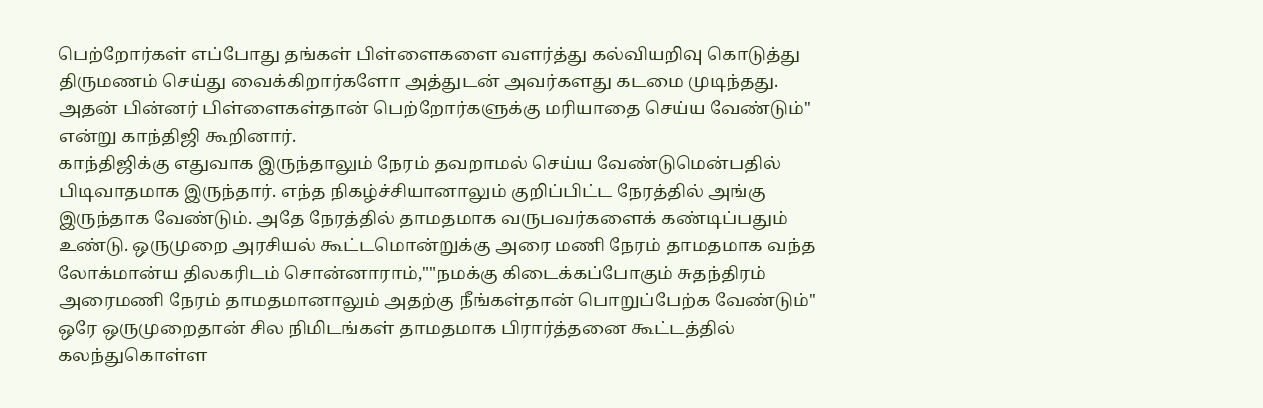பெற்றோர்கள் எப்போது தங்கள் பிள்ளைகளை வளர்த்து கல்வியறிவு கொடுத்து திருமணம் செய்து வைக்கிறார்களோ அத்துடன் அவர்களது கடமை முடிந்தது. அதன் பின்னர் பிள்ளைகள்தான் பெற்றோர்களுக்கு மரியாதை செய்ய வேண்டும்'' என்று காந்திஜி கூறினார்.
காந்திஜிக்கு எதுவாக இருந்தாலும் நேரம் தவறாமல் செய்ய வேண்டுமென்பதில் பிடிவாதமாக இருந்தார். எந்த நிகழ்ச்சியானாலும் குறிப்பிட்ட நேரத்தில் அங்கு இருந்தாக வேண்டும். அதே நேரத்தில் தாமதமாக வருபவர்களைக் கண்டிப்பதும் உண்டு. ஒருமுறை அரசியல் கூட்டமொன்றுக்கு அரை மணி நேரம் தாமதமாக வந்த லோக்மான்ய திலகரிடம் சொன்னாராம்,""நமக்கு கிடைக்கப்போகும் சுதந்திரம் அரைமணி நேரம் தாமதமானாலும் அதற்கு நீங்கள்தான் பொறுப்பேற்க வேண்டும்''
ஒரே ஒருமுறைதான் சில நிமிடங்கள் தாமதமாக பிரார்த்தனை கூட்டத்தில் கலந்துகொள்ள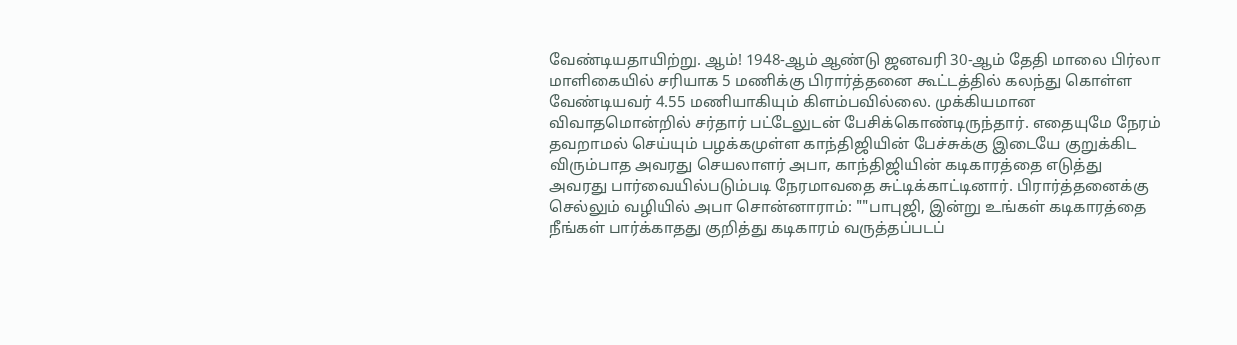வேண்டியதாயிற்று. ஆம்! 1948-ஆம் ஆண்டு ஜனவரி 30-ஆம் தேதி மாலை பிர்லா மாளிகையில் சரியாக 5 மணிக்கு பிரார்த்தனை கூட்டத்தில் கலந்து கொள்ள வேண்டியவர் 4.55 மணியாகியும் கிளம்பவில்லை. முக்கியமான விவாதமொன்றில் சர்தார் பட்டேலுடன் பேசிக்கொண்டிருந்தார். எதையுமே நேரம் தவறாமல் செய்யும் பழக்கமுள்ள காந்திஜியின் பேச்சுக்கு இடையே குறுக்கிட விரும்பாத அவரது செயலாளர் அபா, காந்திஜியின் கடிகாரத்தை எடுத்து அவரது பார்வையில்படும்படி நேரமாவதை சுட்டிக்காட்டினார். பிரார்த்தனைக்கு செல்லும் வழியில் அபா சொன்னாராம்: ""பாபுஜி, இன்று உங்கள் கடிகாரத்தை நீங்கள் பார்க்காதது குறித்து கடிகாரம் வருத்தப்படப்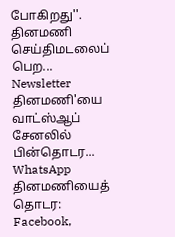போகிறது''.
தினமணி செய்திமடலைப் பெற... Newsletter
தினமணி'யை வாட்ஸ்ஆப் சேனலில் பின்தொடர... WhatsApp
தினமணியைத் தொடர: Facebook,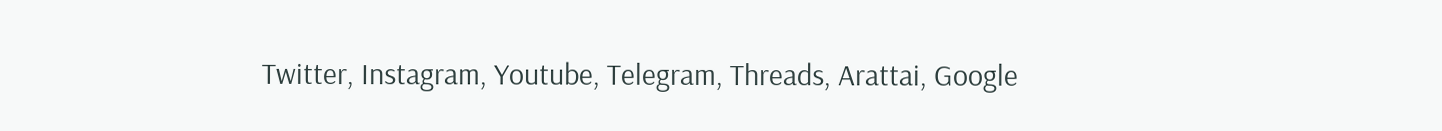Twitter, Instagram, Youtube, Telegram, Threads, Arattai, Google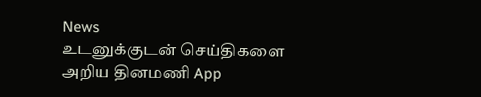News
உடனுக்குடன் செய்திகளை அறிய தினமணி App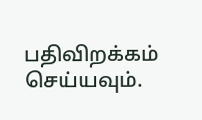பதிவிறக்கம் செய்யவும்.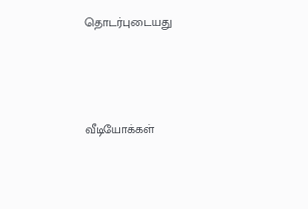தொடர்புடையது



வீடியோக்கள்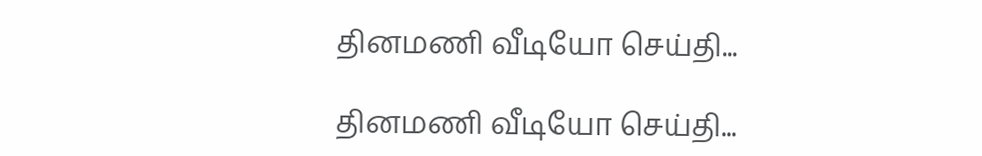தினமணி வீடியோ செய்தி...

தினமணி வீடியோ செய்தி...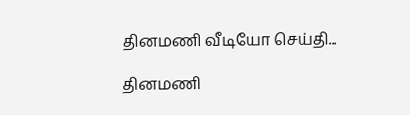தினமணி வீடியோ செய்தி...

தினமணி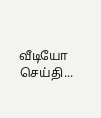வீடியோ செய்தி...